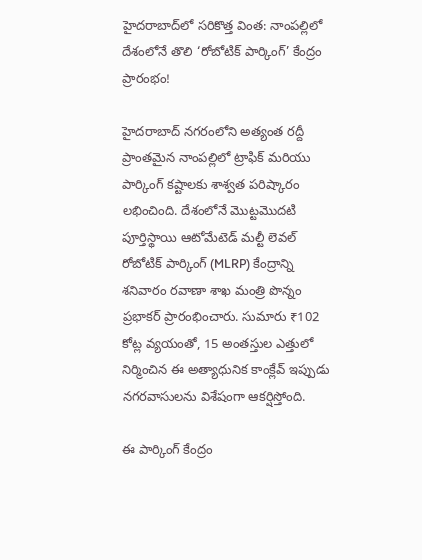హైదరాబాద్‌లో సరికొత్త వింత: నాంపల్లిలో దేశంలోనే తొలి ‘రోబోటిక్ పార్కింగ్’ కేంద్రం ప్రారంభం!

హైదరాబాద్ నగరంలోని అత్యంత రద్దీ ప్రాంతమైన నాంపల్లిలో ట్రాఫిక్ మరియు పార్కింగ్ కష్టాలకు శాశ్వత పరిష్కారం లభించింది. దేశంలోనే మొట్టమొదటి పూర్తిస్థాయి ఆటోమేటెడ్ మల్టీ లెవల్ రోబోటిక్ పార్కింగ్ (MLRP) కేంద్రాన్ని శనివారం రవాణా శాఖ మంత్రి పొన్నం ప్రభాకర్ ప్రారంభించారు. సుమారు ₹102 కోట్ల వ్యయంతో, 15 అంతస్తుల ఎత్తులో నిర్మించిన ఈ అత్యాధునిక కాంక్లేవ్ ఇప్పుడు నగరవాసులను విశేషంగా ఆకర్షిస్తోంది.

ఈ పార్కింగ్ కేంద్రం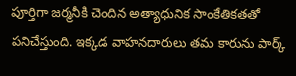పూర్తిగా జర్మనీకి చెందిన అత్యాధునిక సాంకేతికతతో పనిచేస్తుంది. ఇక్కడ వాహనదారులు తమ కారును పార్క్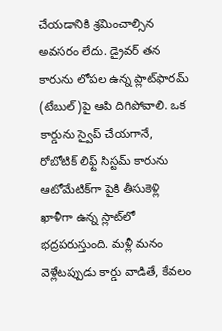చేయడానికి శ్రమించాల్సిన అవసరం లేదు. డ్రైవర్ తన కారును లోపల ఉన్న ప్లాట్‌ఫారమ్ (టేబుల్)పై ఆపి దిగిపోవాలి. ఒక కార్డును స్వైప్ చేయగానే, రోబోటిక్ లిఫ్ట్ సిస్టమ్ కారును ఆటోమేటిక్‌గా పైకి తీసుకెళ్లి ఖాళీగా ఉన్న స్లాట్‌లో భద్రపరుస్తుంది. మళ్లీ మనం వెళ్లేటప్పుడు కార్డు వాడితే, కేవలం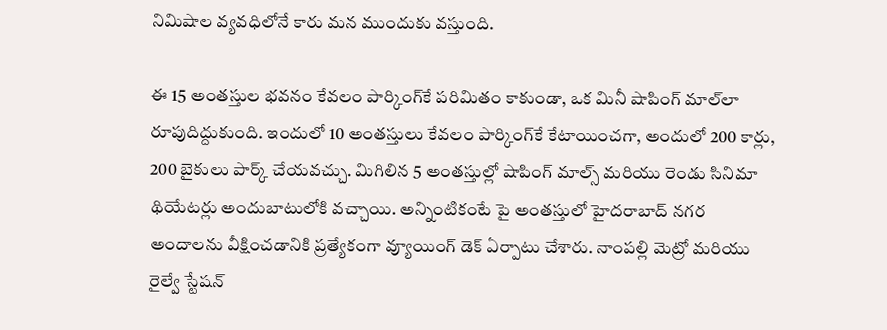నిమిషాల వ్యవధిలోనే కారు మన ముందుకు వస్తుంది.

ఈ 15 అంతస్తుల భవనం కేవలం పార్కింగ్‌కే పరిమితం కాకుండా, ఒక మినీ షాపింగ్ మాల్‌లా రూపుదిద్దుకుంది. ఇందులో 10 అంతస్తులు కేవలం పార్కింగ్‌కే కేటాయించగా, అందులో 200 కార్లు, 200 బైకులు పార్క్ చేయవచ్చు. మిగిలిన 5 అంతస్తుల్లో షాపింగ్ మాల్స్ మరియు రెండు సినిమా థియేటర్లు అందుబాటులోకి వచ్చాయి. అన్నింటికంటే పై అంతస్తులో హైదరాబాద్ నగర అందాలను వీక్షించడానికి ప్రత్యేకంగా వ్యూయింగ్ డెక్ ఏర్పాటు చేశారు. నాంపల్లి మెట్రో మరియు రైల్వే స్టేషన్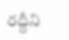రద్దీని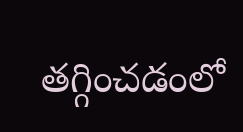తగ్గించడంలో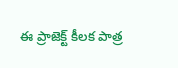ఈ ప్రాజెక్ట్ కీలక పాత్ర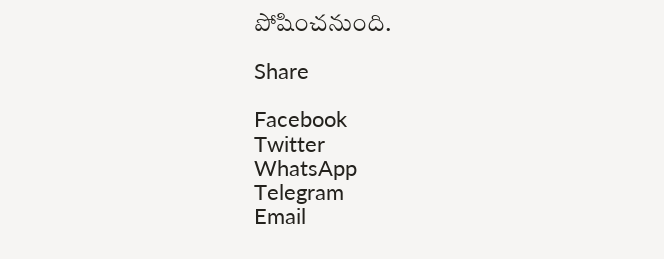పోషించనుంది.

Share

Facebook
Twitter
WhatsApp
Telegram
Email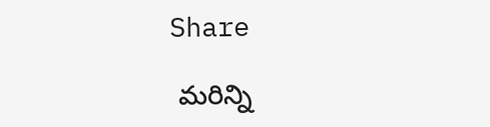Share

 మరిన్ని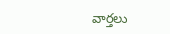వార్తలు